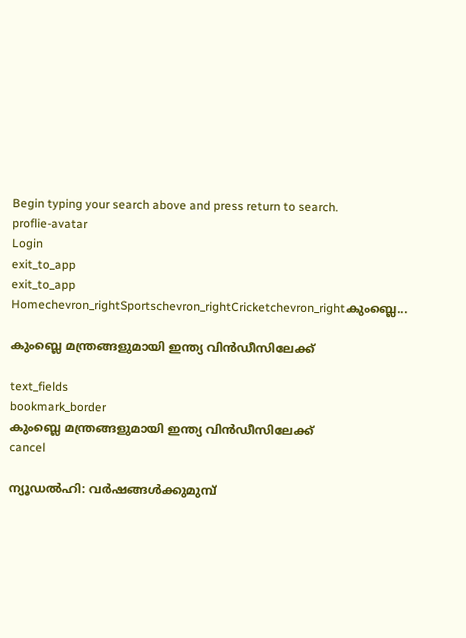Begin typing your search above and press return to search.
proflie-avatar
Login
exit_to_app
exit_to_app
Homechevron_rightSportschevron_rightCricketchevron_rightകുംബ്ലെ...

കുംബ്ലെ മന്ത്രങ്ങളുമായി ഇന്ത്യ വിന്‍ഡീസിലേക്ക്

text_fields
bookmark_border
കുംബ്ലെ മന്ത്രങ്ങളുമായി ഇന്ത്യ വിന്‍ഡീസിലേക്ക്
cancel

ന്യൂഡല്‍ഹി: വര്‍ഷങ്ങള്‍ക്കുമുമ്പ്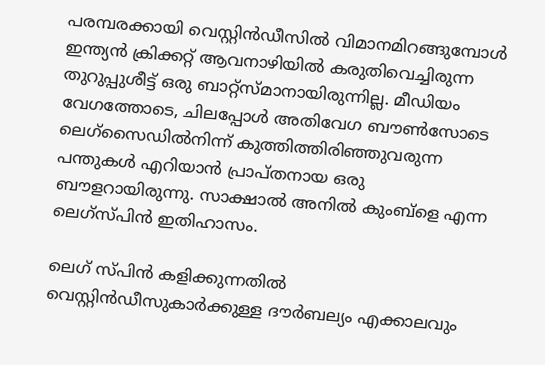പരമ്പരക്കായി വെസ്റ്റിന്‍ഡീസില്‍ വിമാനമിറങ്ങുമ്പോള്‍ ഇന്ത്യന്‍ ക്രിക്കറ്റ് ആവനാഴിയില്‍ കരുതിവെച്ചിരുന്ന തുറുപ്പുശീട്ട് ഒരു ബാറ്റ്സ്മാനായിരുന്നില്ല. മീഡിയം വേഗത്തോടെ, ചിലപ്പോള്‍ അതിവേഗ ബൗണ്‍സോടെ ലെഗ്സൈഡില്‍നിന്ന് കുത്തിത്തിരിഞ്ഞുവരുന്ന പന്തുകള്‍ എറിയാന്‍ പ്രാപ്തനായ ഒരു ബൗളറായിരുന്നു. സാക്ഷാല്‍ അനില്‍ കുംബ്ളെ എന്ന ലെഗ്സ്പിന്‍ ഇതിഹാസം.

ലെഗ് സ്പിന്‍ കളിക്കുന്നതില്‍ വെസ്റ്റിന്‍ഡീസുകാര്‍ക്കുള്ള ദൗര്‍ബല്യം എക്കാലവും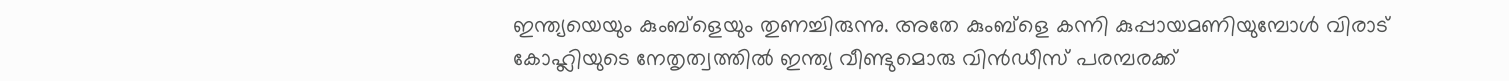ഇന്ത്യയെയും കുംബ്ളെയും തുണച്ചിരുന്നു. അതേ കുംബ്ളെ കന്നി കുപ്പായമണിയുമ്പോള്‍ വിരാട് കോഹ്ലിയുടെ നേതൃത്വത്തില്‍ ഇന്ത്യ വീണ്ടുമൊരു വിന്‍ഡീസ് പരമ്പരക്ക്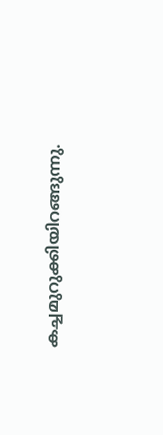കച്ചമുറുക്കിയിറങ്ങുന്നു.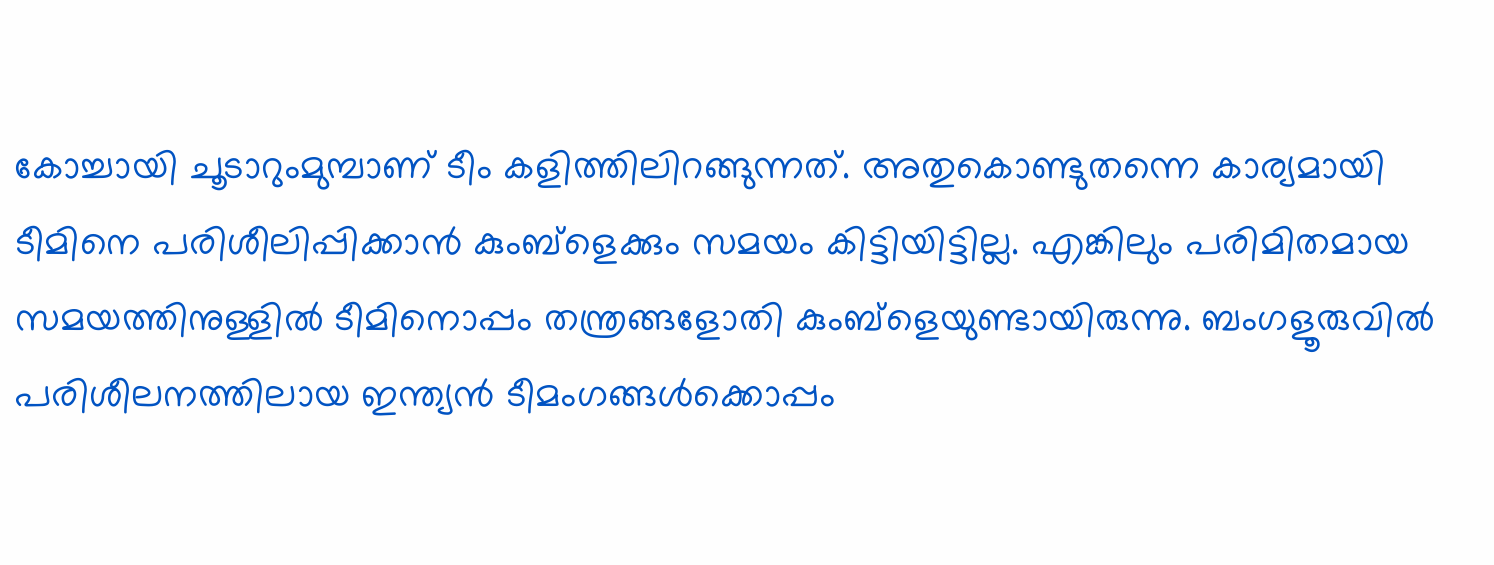കോച്ചായി ചൂടാറുംമുമ്പാണ് ടീം കളിത്തിലിറങ്ങുന്നത്. അതുകൊണ്ടുതന്നെ കാര്യമായി ടീമിനെ പരിശീലിപ്പിക്കാന്‍ കുംബ്ളെക്കും സമയം കിട്ടിയിട്ടില്ല. എങ്കിലും പരിമിതമായ സമയത്തിനുള്ളില്‍ ടീമിനൊപ്പം തന്ത്രങ്ങളോതി കുംബ്ളെയുണ്ടായിരുന്നു. ബംഗളൂരുവില്‍ പരിശീലനത്തിലായ ഇന്ത്യന്‍ ടീമംഗങ്ങള്‍ക്കൊപ്പം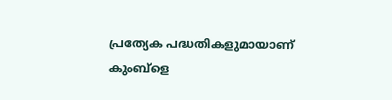പ്രത്യേക പദ്ധതികളുമായാണ് കുംബ്ളെ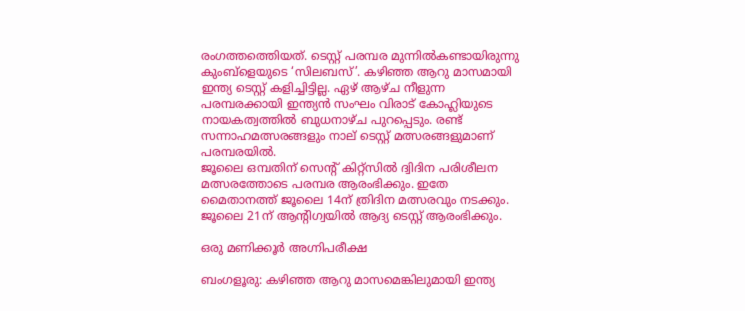രംഗത്തത്തെിയത്. ടെസ്റ്റ് പരമ്പര മുന്നില്‍കണ്ടായിരുന്നു കുംബ്ളെയുടെ ‘സിലബസ്’. കഴിഞ്ഞ ആറു മാസമായി ഇന്ത്യ ടെസ്റ്റ് കളിച്ചിട്ടില്ല. ഏഴ് ആഴ്ച നീളുന്ന പരമ്പരക്കായി ഇന്ത്യന്‍ സംഘം വിരാട് കോഹ്ലിയുടെ നായകത്വത്തില്‍ ബുധനാഴ്ച പുറപ്പെടും. രണ്ട് സന്നാഹമത്സരങ്ങളും നാല് ടെസ്റ്റ് മത്സരങ്ങളുമാണ് പരമ്പരയില്‍.
ജൂലൈ ഒമ്പതിന് സെന്‍റ് കിറ്റ്സില്‍ ദ്വിദിന പരിശീലന മത്സരത്തോടെ പരമ്പര ആരംഭിക്കും. ഇതേ മൈതാനത്ത് ജൂലൈ 14ന് ത്രിദിന മത്സരവും നടക്കും. ജൂലൈ 21ന് ആന്‍റിഗ്വയില്‍ ആദ്യ ടെസ്റ്റ് ആരംഭിക്കും.

ഒരു മണിക്കൂര്‍ അഗ്നിപരീക്ഷ

ബംഗളൂരു: കഴിഞ്ഞ ആറു മാസമെങ്കിലുമായി ഇന്ത്യ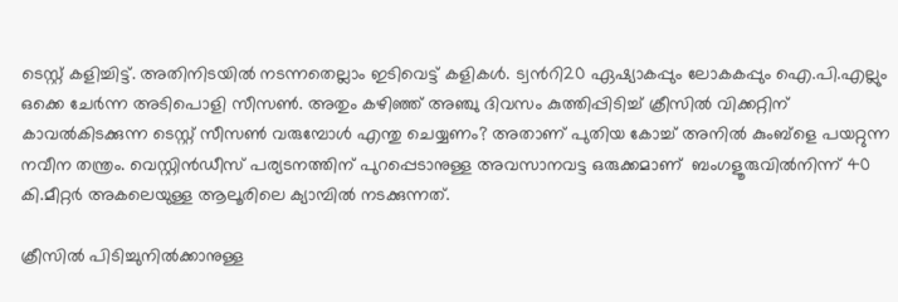ടെസ്റ്റ് കളിച്ചിട്ട്. അതിനിടയില്‍ നടന്നതെല്ലാം ഇടിവെട്ട് കളികള്‍. ട്വന്‍റി20 ഏഷ്യാകപ്പും ലോകകപ്പും ഐ.പി.എല്ലും ഒക്കെ ചേര്‍ന്ന അടിപൊളി സീസണ്‍. അതും കഴിഞ്ഞ് അഞ്ചു ദിവസം കുത്തിപ്പിടിച്ച് ക്രീസില്‍ വിക്കറ്റിന് കാവല്‍കിടക്കുന്ന ടെസ്റ്റ് സീസണ്‍ വരുമ്പോള്‍ എന്തു ചെയ്യണം? അതാണ് പുതിയ കോച്ച് അനില്‍ കുംബ്ളെ പയറ്റുന്ന നവീന തന്ത്രം. വെസ്റ്റിന്‍ഡീസ് പര്യടനത്തിന് പുറപ്പെടാനുള്ള അവസാനവട്ട ഒരുക്കമാണ്  ബംഗളൂരുവില്‍നിന്ന് 40 കി.മീറ്റര്‍ അകലെയുള്ള ആലൂരിലെ ക്യാമ്പില്‍ നടക്കുന്നത്.

ക്രീസില്‍ പിടിച്ചുനില്‍ക്കാനുള്ള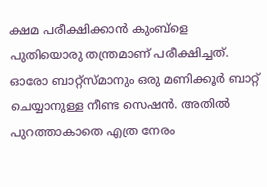ക്ഷമ പരീക്ഷിക്കാന്‍ കുംബ്ളെ പുതിയൊരു തന്ത്രമാണ് പരീക്ഷിച്ചത്. ഓരോ ബാറ്റ്സ്മാനും ഒരു മണിക്കൂര്‍ ബാറ്റ് ചെയ്യാനുള്ള നീണ്ട സെഷന്‍. അതില്‍ പുറത്താകാതെ എത്ര നേരം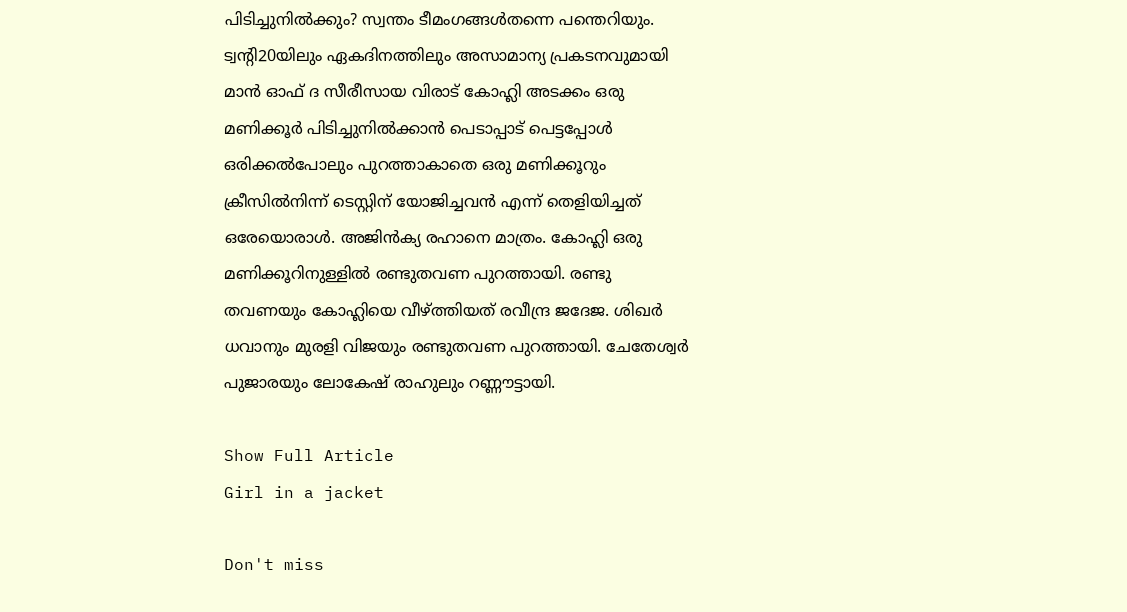പിടിച്ചുനില്‍ക്കും? സ്വന്തം ടീമംഗങ്ങള്‍തന്നെ പന്തെറിയും.
ട്വന്‍റി20യിലും ഏകദിനത്തിലും അസാമാന്യ പ്രകടനവുമായി മാന്‍ ഓഫ് ദ സീരീസായ വിരാട് കോഹ്ലി അടക്കം ഒരു മണിക്കൂര്‍ പിടിച്ചുനില്‍ക്കാന്‍ പെടാപ്പാട് പെട്ടപ്പോള്‍ ഒരിക്കല്‍പോലും പുറത്താകാതെ ഒരു മണിക്കൂറും ക്രീസില്‍നിന്ന് ടെസ്റ്റിന് യോജിച്ചവന്‍ എന്ന് തെളിയിച്ചത് ഒരേയൊരാള്‍. അജിന്‍ക്യ രഹാനെ മാത്രം. കോഹ്ലി ഒരു മണിക്കൂറിനുള്ളില്‍ രണ്ടുതവണ പുറത്തായി. രണ്ടു തവണയും കോഹ്ലിയെ വീഴ്ത്തിയത് രവീന്ദ്ര ജദേജ. ശിഖര്‍ ധവാനും മുരളി വിജയും രണ്ടുതവണ പുറത്തായി. ചേതേശ്വര്‍ പുജാരയും ലോകേഷ് രാഹുലും റണ്ണൗട്ടായി.

Show Full Article
Girl in a jacket

Don't miss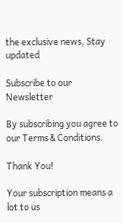the exclusive news, Stay updated

Subscribe to our Newsletter

By subscribing you agree to our Terms & Conditions.

Thank You!

Your subscription means a lot to us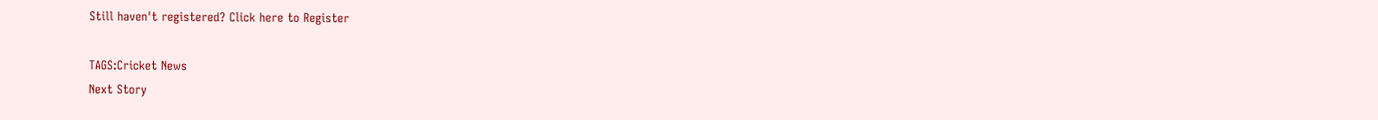Still haven't registered? Click here to Register

TAGS:Cricket News
Next Story